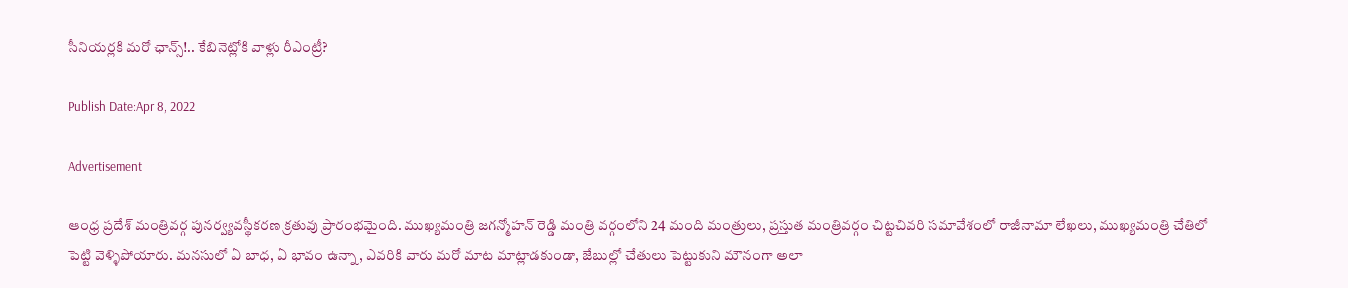సీనియర్లకి మరో ఛాన్స్!.. కేబినెట్లోకి వాళ్లు రీఎంట్రీ?

Publish Date:Apr 8, 2022

Advertisement

ఆంధ్ర ప్రదేశ్ మంత్రివర్గ పునర్వ్యవస్థీకరణ క్రతువు ప్రారంభమైంది. ముఖ్యమంత్రి జగన్మోహన్ రెడ్డి మంత్రి వర్గంలోని 24 మంది మంత్రులు, ప్రస్తుత మంత్రివర్గం చిట్టచివరి సమావేశంలో రాజీనామా లేఖలు, ముఖ్యమంత్రి చేతిలో పెట్టి వెళ్ళిపోయారు. మనసులో ఏ బాధ, ఏ భావం ఉన్నా, ఎవరికి వారు మరో మాట మాట్లాడకుండా, జేబుల్లో చేతులు పెట్టుకుని మౌనంగా అలా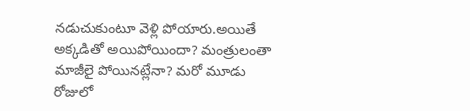నడుచుకుంటూ వెళ్లి పోయారు.అయితే అక్కడితో అయిపోయిందా? మంత్రులంతా మాజీలై పోయినట్లేనా? మరో మూడు రోజులో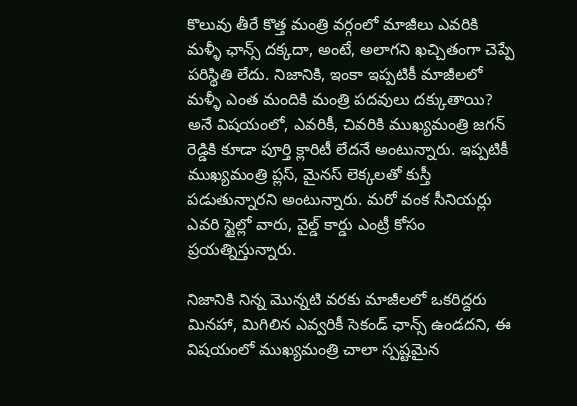కొలువు తీరే కొత్త మంత్రి వర్గంలో మాజీలు ఎవరికి మళ్ళీ ఛాన్స్ దక్కదా, అంటే, అలాగని ఖచ్చితంగా చెప్పే పరిస్థితి లేదు. నిజానికి, ఇంకా ఇప్పటికీ మాజీలలో మళ్ళీ ఎంత మందికి మంత్రి పదవులు దక్కుతాయి? అనే విషయంలో, ఎవరికీ, చివరికి ముఖ్యమంత్రి జగన్ రెడ్డికి కూడా పూర్తి క్లారిటీ లేదనే అంటున్నారు. ఇప్పటికీ ముఖ్యమంత్రి ప్లస్, మైనస్ లెక్కలతో కుస్తీ పడుతున్నారని అంటున్నారు. మరో వంక సీనియర్లు ఎవరి స్టైల్లో వారు, వైల్డ్ కార్డు ఎంట్రీ కోసం ప్రయత్నిస్తున్నారు.

నిజానికి నిన్న మొన్నటి వరకు మాజీలలో ఒకరిద్దరు మినహా, మిగిలిన ఎవ్వరికీ సెకండ్ ఛాన్స్ ఉండదని, ఈ విషయంలో ముఖ్యమంత్రి చాలా స్పష్టమైన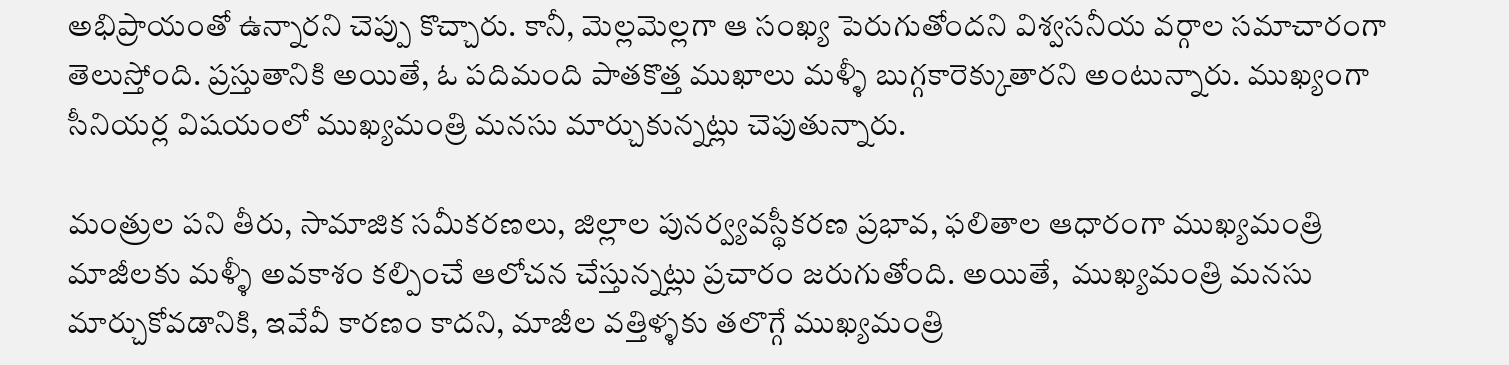అభిప్రాయంతో ఉన్నారని చెప్పు కొచ్చారు. కానీ, మెల్లమెల్లగా ఆ సంఖ్య పెరుగుతోందని విశ్వసనీయ వర్గాల సమాచారంగా తెలుస్తోంది. ప్రస్తుతానికి అయితే, ఓ పదిమంది పాతకొత్త ముఖాలు మళ్ళీ బుగ్గకారెక్కుతారని అంటున్నారు. ముఖ్యంగా సీనియర్ల విషయంలో ముఖ్యమంత్రి మనసు మార్చుకున్నట్లు చెపుతున్నారు.

మంత్రుల పని తీరు, సామాజిక సమీకరణలు, జిల్లాల పునర్వ్యవస్థీకరణ ప్రభావ, ఫలితాల ఆధారంగా ముఖ్యమంత్రి మాజీలకు మళ్ళీ అవకాశం కల్పించే ఆలోచన చేస్తున్నట్లు ప్రచారం జరుగుతోంది. అయితే,  ముఖ్యమంత్రి మనసు మార్చుకోవడానికి, ఇవేవీ కారణం కాదని, మాజీల వత్తిళ్ళకు తలొగ్గే ముఖ్యమంత్రి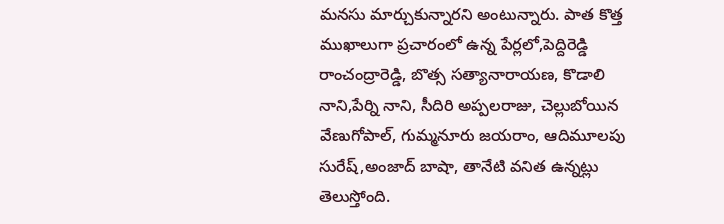మనసు మార్చుకున్నారని అంటున్నారు. పాత కొత్త ముఖాలుగా ప్రచారంలో ఉన్న పేర్లలో,పెద్దిరెడ్డి రాంచంద్రారెడ్డి, బొత్స సత్యానారాయణ, కొడాలి నాని,పేర్ని నాని, సీదిరి అప్పలరాజు, చెల్లుబోయిన వేణుగోపాల్‌, గుమ్మనూరు జయరాం, ఆదిమూలపు సురేష్‌,అంజాద్‌ బాషా, తానేటి వనిత ఉన్నట్లు తెలుస్తోంది.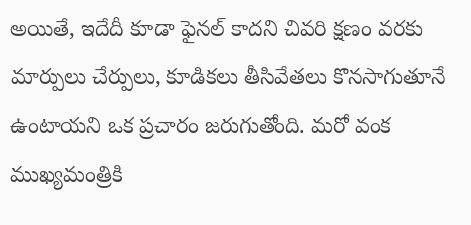అయితే, ఇదేదీ కూడా ఫైనల్ కాదని చివరి క్షణం వరకు మార్పులు చేర్పులు, కూడికలు తీసివేతలు కొనసాగుతూనే ఉంటాయని ఒక ప్రచారం జరుగుతోంది. మరో వంక ముఖ్యమంత్రికి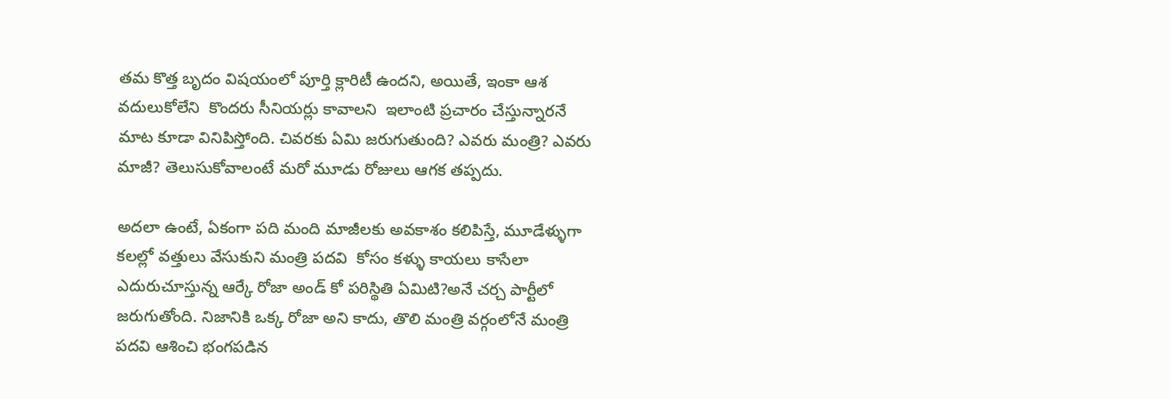తమ కొత్త బృదం విషయంలో పూర్తి క్లారిటీ ఉందని, అయితే, ఇంకా ఆశ వదులుకోలేని  కొందరు సీనియర్లు కావాలని  ఇలాంటి ప్రచారం చేస్తున్నారనే మాట కూడా వినిపిస్తోంది. చివరకు ఏమి జరుగుతుంది? ఎవరు మంత్రి? ఎవరు మాజీ? తెలుసుకోవాలంటే మరో మూడు రోజులు ఆగక తప్పదు.

అదలా ఉంటే, ఏకంగా పది మంది మాజీలకు అవకాశం కలిపిస్తే, మూడేళ్ళుగా కలల్లో వత్తులు వేసుకుని మంత్రి పదవి  కోసం కళ్ళు కాయలు కాసేలా ఎదురుచూస్తున్న ఆర్కే రోజా అండ్ కో పరిస్థితి ఏమిటి?అనే చర్చ పార్టీలో జరుగుతోంది. నిజానికి ఒక్క రోజా అని కాదు, తొలి మంత్రి వర్గంలోనే మంత్రి పదవి ఆశించి భంగపడిన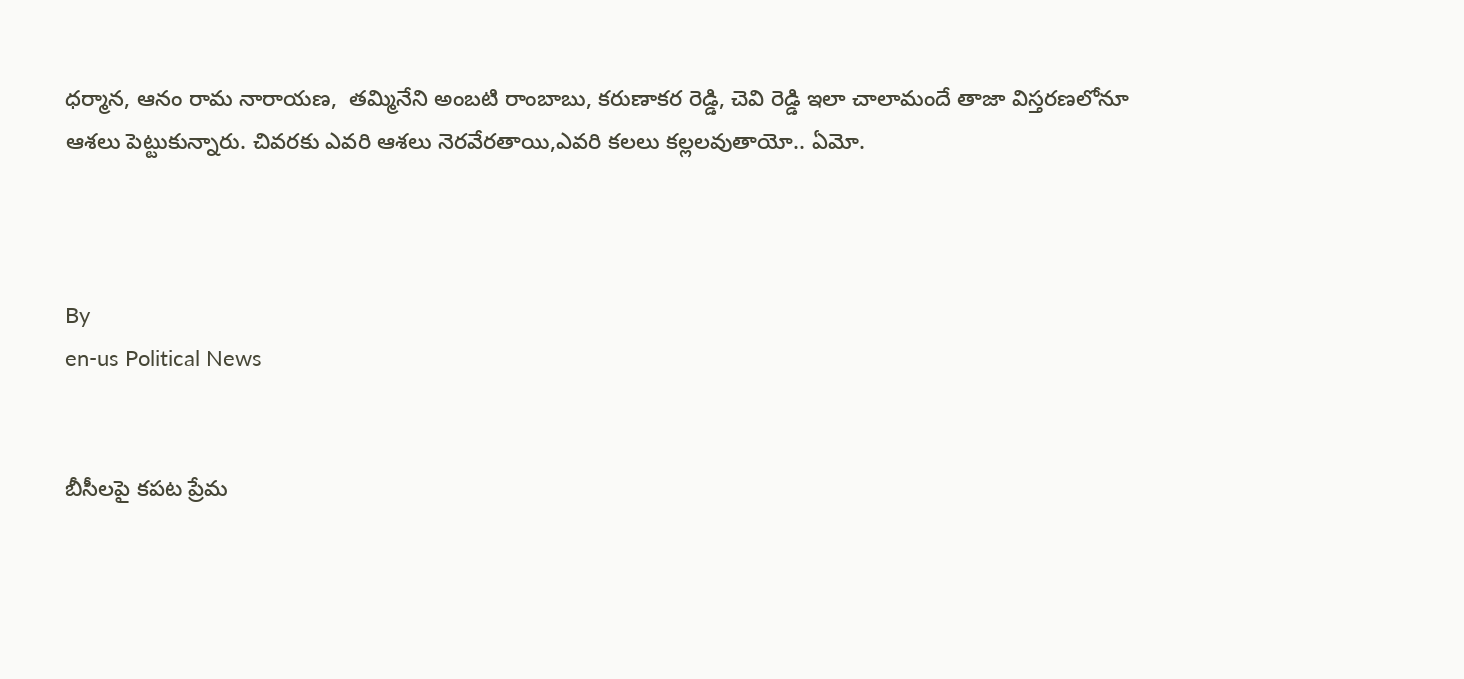ధర్మాన, ఆనం రామ నారాయణ,  తమ్మినేని అంబటి రాంబాబు, కరుణాకర రెడ్డి, చెవి రెడ్డి ఇలా చాలామందే తాజా విస్తరణలోనూ ఆశలు పెట్టుకున్నారు. చివరకు ఎవరి ఆశలు నెరవేరతాయి,ఎవరి కలలు కల్లలవుతాయో.. ఏమో.



By
en-us Political News


బీసీలపై కపట ప్రేమ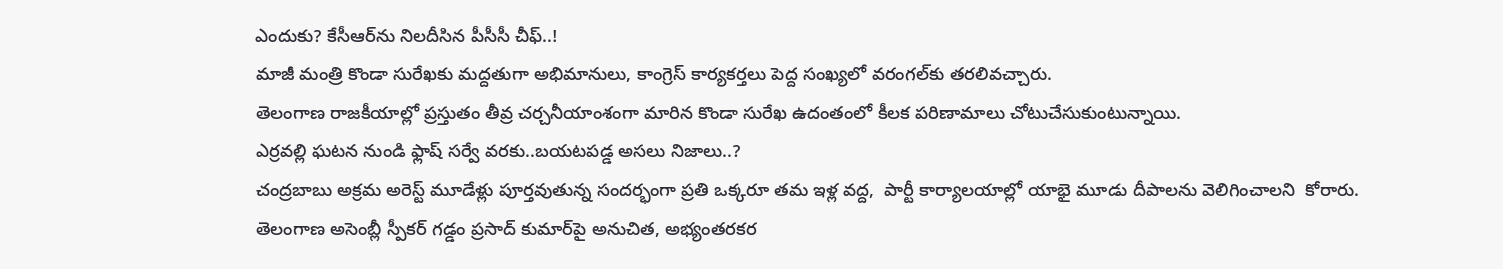ఎందుకు? కేసీఆర్‌ను నిలదీసిన పీసీసీ చీఫ్..!
మాజీ మంత్రి కొండా సురేఖకు మద్దతుగా అభిమానులు, కాంగ్రెస్ కార్యకర్తలు పెద్ద సంఖ్యలో వరంగల్‌కు తరలివచ్చారు.
తెలంగాణ రాజకీయాల్లో ప్రస్తుతం తీవ్ర చర్చనీయాంశంగా మారిన కొండా సురేఖ ఉదంతంలో కీలక పరిణామాలు చోటుచేసుకుంటున్నాయి.
ఎర్రవల్లి ఘటన నుండి ఫ్లాష్ సర్వే వరకు..బయటపడ్డ అసలు నిజాలు..?
చంద్రబాబు అక్రమ అరెస్ట్ మూడేళ్లు పూర్తవుతున్న సందర్భంగా ప్రతి ఒక్కరూ తమ ఇళ్ల వద్ద,  పార్టీ కార్యాలయాల్లో యాభై మూడు దీపాలను వెలిగించాలని  కోరారు.
తెలంగాణ అసెంబ్లీ స్పీకర్ గడ్డం ప్రసాద్ కుమార్‌పై అనుచిత, అభ్యంతరకర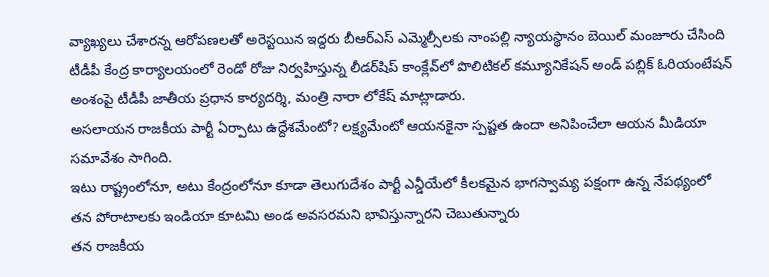వ్యాఖ్యలు చేశారన్న ఆరోపణలతో అరెస్టయిన ఇద్దరు బీఆర్ఎస్ ఎమ్మెల్సీలకు నాంపల్లి న్యాయస్థానం బెయిల్ మంజూరు చేసింది
టీడీపీ కేంద్ర కార్యాలయంలో రెండో రోజు నిర్వహిస్తున్న లీడర్‌షిప్ కాంక్లేవ్‌లో పొలిటికల్ కమ్యూనికేషన్ అండ్ పబ్లిక్ ఓరియంటేషన్ అంశంపై టీడీపీ జాతీయ ప్రధాన కార్యదర్శి, మంత్రి నారా లోకేష్ మాట్లాడారు.
అసలాయన రాజకీయ పార్టీ ఏర్పాటు ఉద్దేశమేంటో? లక్ష్యమేంటో ఆయనకైనా స్పష్టత ఉందా అనిపించేలా ఆయన మీడియా సమావేశం సాగింది.
ఇటు రాష్ట్రంలోనూ, అటు కేంద్రంలోనూ కూడా తెలుగుదేశం పార్టీ ఎన్డీయేలో కీలకమైన భాగస్వామ్య పక్షంగా ఉన్న నేపథ్యంలో తన పోరాటాలకు ఇండియా కూటమి అండ అవసరమని భావిస్తున్నారని చెబుతున్నారు
తన రాజకీయ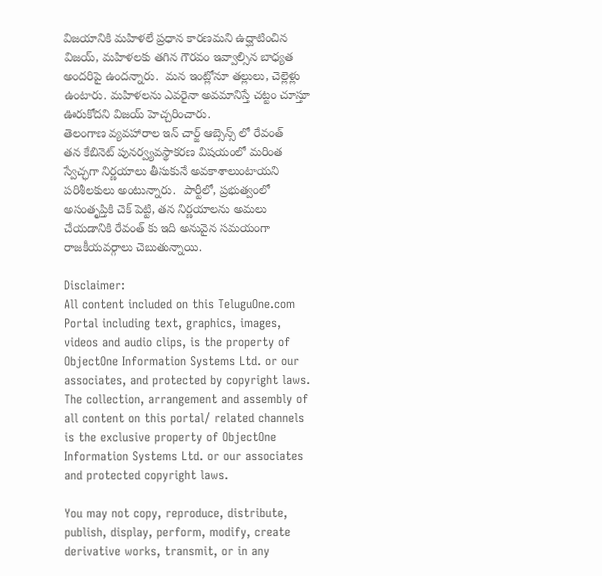విజయానికి మహిళలే ప్రధాన కారణమని ఉద్ఘాటించిన  విజయ్, మహిళలకు తగిన గౌరవం ఇవ్వాల్సిన బాధ్యత అందరిపై ఉందన్నారు.  మన ఇంట్లోనూ తల్లులు, చెల్లెళ్లు ఉంటారు. మహిళలను ఎవరైనా అవమానిస్తే చట్టం చూస్తూ ఊరుకోదని విజయ్ హెచ్చరించారు.
తెలంగాణ వ్యవహారాల ఇన్ చార్జ్ ఆబ్సెన్స్ లో రేవంత్  తన కేబినెట్ పునర్వ్యవస్థాకరణ విషయంలో మరింత స్వేచ్ఛగా నిర్ణయాలు తీసుకునే అవకాశాలుంటాయని పరిశీలకులు అంటున్నారు.  పార్టీలో, ప్రభుత్వంలో అసంతృప్తికి చెక్ పెట్టి, తన నిర్ణయాలను అమలు చేయడానికి రేవంత్ కు ఇది అనువైన సమయంగా రాజకీయవర్గాలు చెబుతున్నాయి.

Disclaimer:
All content included on this TeluguOne.com Portal including text, graphics, images, videos and audio clips, is the property of ObjectOne Information Systems Ltd. or our associates, and protected by copyright laws. The collection, arrangement and assembly of all content on this portal/ related channels is the exclusive property of ObjectOne Information Systems Ltd. or our associates and protected copyright laws.

You may not copy, reproduce, distribute, publish, display, perform, modify, create derivative works, transmit, or in any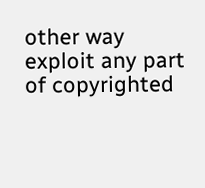other way exploit any part of copyrighted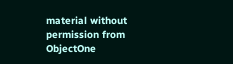material without permission from ObjectOne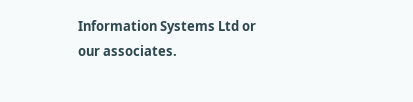Information Systems Ltd or our associates.